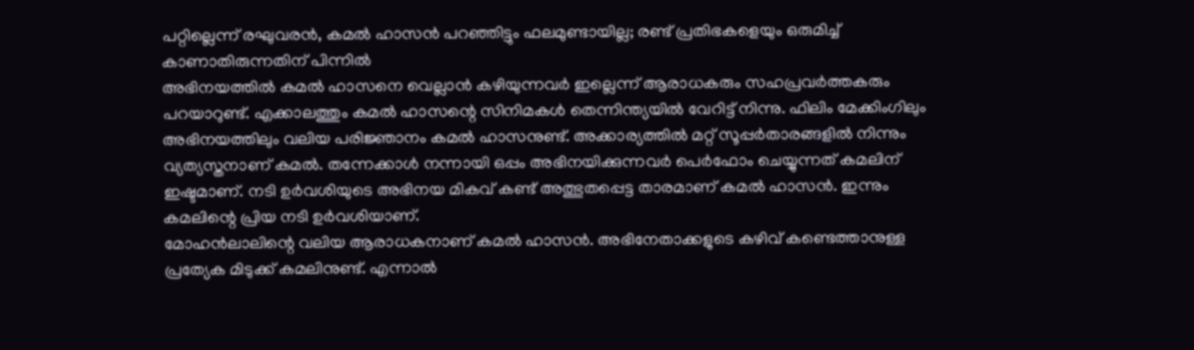പറ്റില്ലെന്ന് രഘുവരൻ, കമൽ ഹാസൻ പറഞ്ഞിട്ടും ഫലമുണ്ടായില്ല; രണ്ട് പ്രതിഭകളെയും ഒരുമിച്ച് കാണാതിരുന്നതിന് പിന്നിൽ
അഭിനയത്തിൽ കമൽ ഹാസനെ വെല്ലാൻ കഴിയുന്നവർ ഇല്ലെന്ന് ആരാധകരും സഹപ്രവർത്തകരും പറയാറുണ്ട്. എക്കാലത്തും കമൽ ഹാസന്റെ സിനിമകൾ തെന്നിന്ത്യയിൽ വേറിട്ട് നിന്നു. ഫിലിം മേക്കിംഗിലും അഭിനയത്തിലും വലിയ പരിജ്ഞാനം കമൽ ഹാസനുണ്ട്. അക്കാര്യത്തിൽ മറ്റ് സൂപ്പർതാരങ്ങളിൽ നിന്നും വ്യത്യസ്തനാണ് കമൽ. തന്നേക്കാൾ നന്നായി ഒപ്പം അഭിനയിക്കുന്നവർ പെർഫോം ചെയ്യുന്നത് കമലിന് ഇഷ്ടമാണ്. നടി ഉർവശിയുടെ അഭിനയ മികവ് കണ്ട് അത്ഭുതപ്പെട്ട താരമാണ് കമൽ ഹാസൻ. ഇന്നും കമലിന്റെ പ്രിയ നടി ഉർവശിയാണ്.
മോഹൻലാലിന്റെ വലിയ ആരാധകനാണ് കമൽ ഹാസൻ. അഭിനേതാക്കളുടെ കഴിവ് കണ്ടെത്താനുള്ള പ്രത്യേക മിടുക്ക് കമലിനുണ്ട്. എന്നാൽ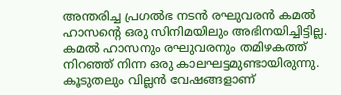അന്തരിച്ച പ്രഗൽഭ നടൻ രഘുവരൻ കമൽ ഹാസന്റെ ഒരു സിനിമയിലും അഭിനയിച്ചിട്ടില്ല. കമൽ ഹാസനും രഘുവരനും തമിഴകത്ത് നിറഞ്ഞ് നിന്ന ഒരു കാലഘട്ടമുണ്ടായിരുന്നു. കൂടുതലും വില്ലൻ വേഷങ്ങളാണ്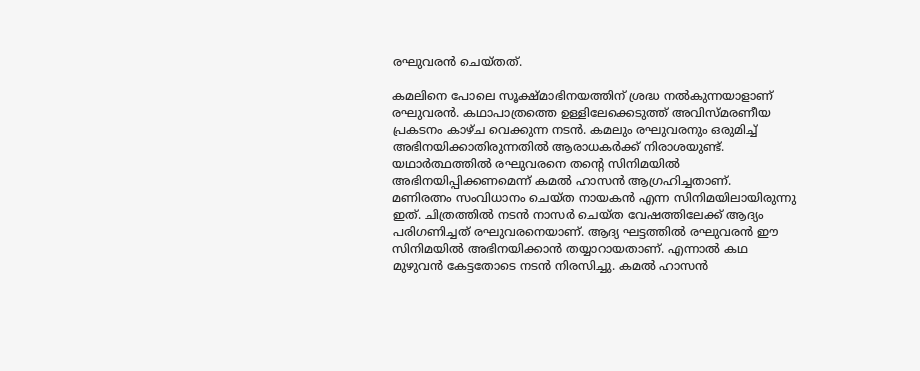രഘുവരൻ ചെയ്തത്.

കമലിനെ പോലെ സൂക്ഷ്മാഭിനയത്തിന് ശ്രദ്ധ നൽകുന്നയാളാണ് രഘുവരൻ. കഥാപാത്രത്തെ ഉള്ളിലേക്കെടുത്ത് അവിസ്മരണീയ പ്രകടനം കാഴ്ച വെക്കുന്ന നടൻ. കമലും രഘുവരനും ഒരുമിച്ച് അഭിനയിക്കാതിരുന്നതിൽ ആരാധകർക്ക് നിരാശയുണ്ട്. യഥാർത്ഥത്തിൽ രഘുവരനെ തന്റെ സിനിമയിൽ അഭിനയിപ്പിക്കണമെന്ന് കമൽ ഹാസൻ ആഗ്രഹിച്ചതാണ്.
മണിരത്നം സംവിധാനം ചെയ്ത നായകൻ എന്ന സിനിമയിലായിരുന്നു ഇത്. ചിത്രത്തിൽ നടൻ നാസർ ചെയ്ത വേഷത്തിലേക്ക് ആദ്യം പരിഗണിച്ചത് രഘുവരനെയാണ്. ആദ്യ ഘട്ടത്തിൽ രഘുവരൻ ഈ സിനിമയിൽ അഭിനയിക്കാൻ തയ്യാറായതാണ്. എന്നാൽ കഥ മുഴുവൻ കേട്ടതോടെ നടൻ നിരസിച്ചു. കമൽ ഹാസൻ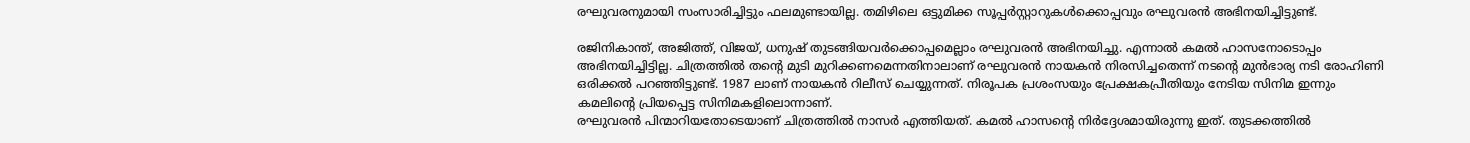രഘുവരനുമായി സംസാരിച്ചിട്ടും ഫലമുണ്ടായില്ല. തമിഴിലെ ഒട്ടുമിക്ക സൂപ്പർസ്റ്റാറുകൾക്കൊപ്പവും രഘുവരൻ അഭിനയിച്ചിട്ടുണ്ട്.

രജിനികാന്ത്, അജിത്ത്, വിജയ്, ധനുഷ് തുടങ്ങിയവർക്കൊപ്പമെല്ലാം രഘുവരൻ അഭിനയിച്ചു. എന്നാൽ കമൽ ഹാസനോടൊപ്പം അഭിനയിച്ചിട്ടില്ല. ചിത്രത്തിൽ തന്റെ മുടി മുറിക്കണമെന്നതിനാലാണ് രഘുവരൻ നായകൻ നിരസിച്ചതെന്ന് നടന്റെ മുൻഭാര്യ നടി രോഹിണി ഒരിക്കൽ പറഞ്ഞിട്ടുണ്ട്. 1987 ലാണ് നായകൻ റിലീസ് ചെയ്യുന്നത്. നിരൂപക പ്രശംസയും പ്രേക്ഷകപ്രീതിയും നേടിയ സിനിമ ഇന്നും കമലിന്റെ പ്രിയപ്പെട്ട സിനിമകളിലൊന്നാണ്.
രഘുവരൻ പിന്മാറിയതോടെയാണ് ചിത്രത്തിൽ നാസർ എത്തിയത്. കമൽ ഹാസന്റെ നിർദ്ദേശമായിരുന്നു ഇത്. തുടക്കത്തിൽ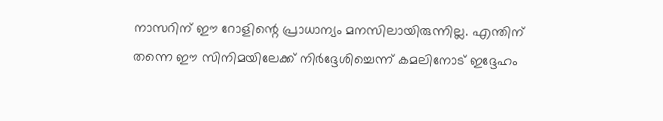നാസറിന് ഈ റോളിന്റെ പ്രാധാന്യം മനസിലായിരുന്നില്ല. എന്തിന് തന്നെ ഈ സിനിമയിലേക്ക് നിർദ്ദേശിച്ചെന്ന് കമലിനോട് ഇദ്ദേഹം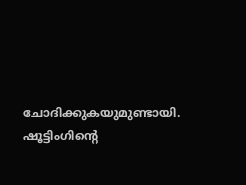ചോദിക്കുകയുമുണ്ടായി. ഷൂട്ടിംഗിന്റെ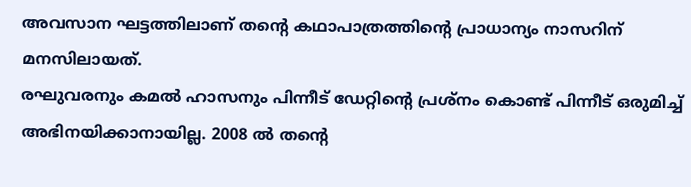അവസാന ഘട്ടത്തിലാണ് തന്റെ കഥാപാത്രത്തിന്റെ പ്രാധാന്യം നാസറിന് മനസിലായത്.
രഘുവരനും കമൽ ഹാസനും പിന്നീട് ഡേറ്റിന്റെ പ്രശ്നം കൊണ്ട് പിന്നീട് ഒരുമിച്ച് അഭിനയിക്കാനായില്ല. 2008 ൽ തന്റെ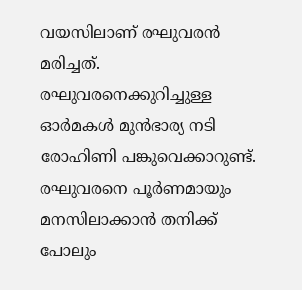വയസിലാണ് രഘുവരൻ മരിച്ചത്. രഘുവരനെക്കുറിച്ചുള്ള ഓർമകൾ മുൻഭാര്യ നടി രോഹിണി പങ്കുവെക്കാറുണ്ട്. രഘുവരനെ പൂർണമായും മനസിലാക്കാൻ തനിക്ക് പോലും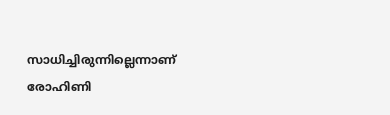സാധിച്ചിരുന്നില്ലെന്നാണ് രോഹിണി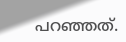പറഞ്ഞത്.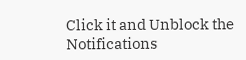Click it and Unblock the Notifications